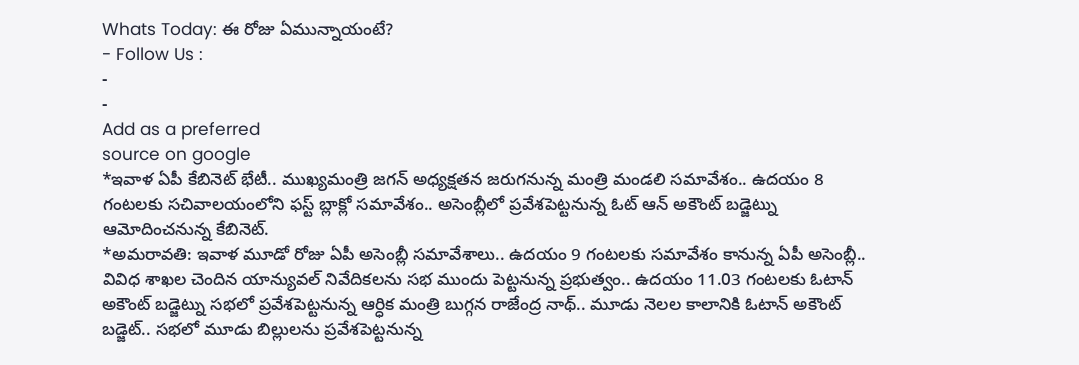Whats Today: ఈ రోజు ఏమున్నాయంటే?
- Follow Us :
-
-
Add as a preferred
source on google
*ఇవాళ ఏపీ కేబినెట్ భేటీ.. ముఖ్యమంత్రి జగన్ అధ్యక్షతన జరుగనున్న మంత్రి మండలి సమావేశం.. ఉదయం 8 గంటలకు సచివాలయంలోని ఫస్ట్ బ్లాక్లో సమావేశం.. అసెంబ్లీలో ప్రవేశపెట్టనున్న ఓట్ ఆన్ అకౌంట్ బడ్జెట్ను ఆమోదించనున్న కేబినెట్.
*అమరావతి: ఇవాళ మూడో రోజు ఏపీ అసెంబ్లీ సమావేశాలు.. ఉదయం 9 గంటలకు సమావేశం కానున్న ఏపీ అసెంబ్లీ.. వివిధ శాఖల చెందిన యాన్యువల్ నివేదికలను సభ ముందు పెట్టనున్న ప్రభుత్వం.. ఉదయం 11.03 గంటలకు ఓటాన్ అకౌంట్ బడ్జెట్ను సభలో ప్రవేశపెట్టనున్న ఆర్ధిక మంత్రి బుగ్గన రాజేంద్ర నాథ్.. మూడు నెలల కాలానికి ఓటాన్ అకౌంట్ బడ్జెట్.. సభలో మూడు బిల్లులను ప్రవేశపెట్టనున్న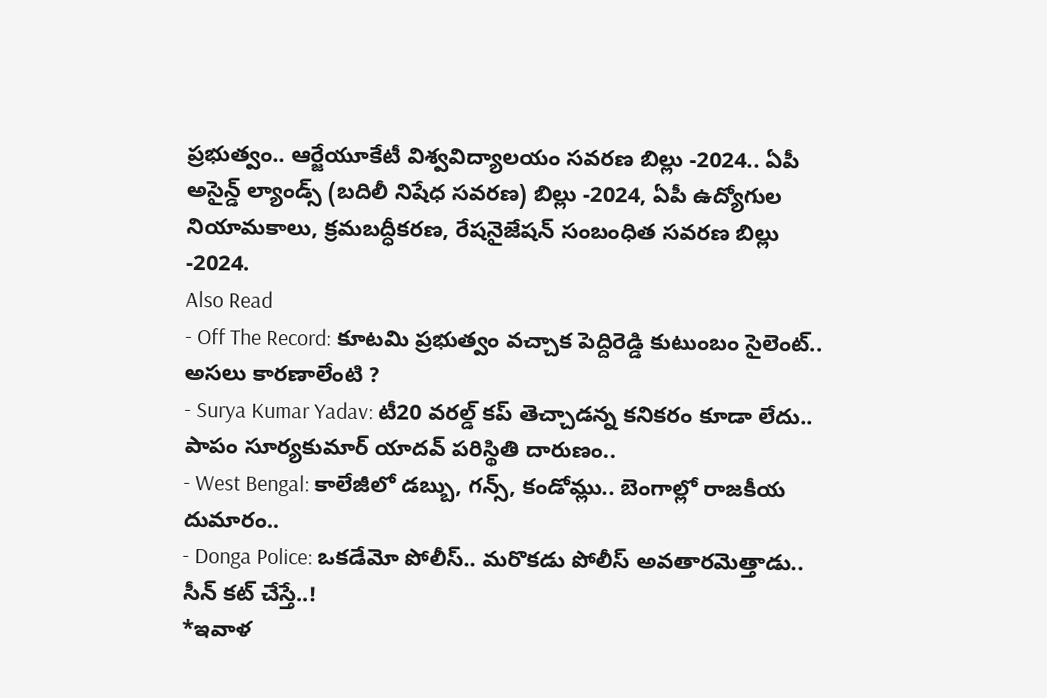ప్రభుత్వం.. ఆర్జేయూకేటీ విశ్వవిద్యాలయం సవరణ బిల్లు -2024.. ఏపీ అసైన్డ్ ల్యాండ్స్ (బదిలీ నిషేధ సవరణ) బిల్లు -2024, ఏపీ ఉద్యోగుల నియామకాలు, క్రమబద్ధీకరణ, రేషనైజేషన్ సంబంధిత సవరణ బిల్లు -2024.
Also Read
- Off The Record: కూటమి ప్రభుత్వం వచ్చాక పెద్దిరెడ్డి కుటుంబం సైలెంట్.. అసలు కారణాలేంటి ?
- Surya Kumar Yadav: టీ20 వరల్డ్ కప్ తెచ్చాడన్న కనికరం కూడా లేదు.. పాపం సూర్యకుమార్ యాదవ్ పరిస్థితి దారుణం..
- West Bengal: కాలేజీలో డబ్బు, గన్స్, కండోమ్లు.. బెంగాల్లో రాజకీయ దుమారం..
- Donga Police: ఒకడేమో పోలీస్.. మరొకడు పోలీస్ అవతారమెత్తాడు.. సీన్ కట్ చేస్తే..!
*ఇవాళ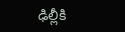ఢిల్లీకి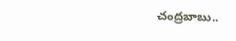చంద్రబాబు..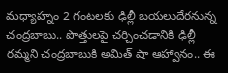మధ్యాహ్నం 2 గంటలకు ఢిల్లీ బయలుదేరనున్న చంద్రబాబు.. పొత్తులపై చర్చించడానికి ఢిల్లీ రమ్మని చంద్రబాబుకి అమిత్ షా ఆహ్వానం.. ఈ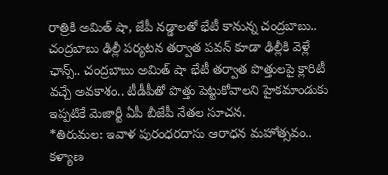రాత్రికి అమిత్ షా, జేపీ నడ్డాలతో భేటీ కానున్న చంద్రబాబు.. చంద్రబాబు ఢిల్లీ పర్యటన తర్వాత పవన్ కూడా ఢిల్లీకి వెళ్లే ఛాన్స్.. చంద్రబాబు అమిత్ షా భేటీ తర్వాత పొత్తులపై క్లారిటీ వచ్చే అవకాశం.. టీడీపీతో పొత్తు పెట్టుకోవాలని హైకమాండుకు ఇప్పటికే మెజార్టీ ఏపీ బీజేపీ నేతల సూచన.
*తిరుమల: ఇవాళ పురంధరదాసు ఆరాధన మహోత్సవం.. కళ్యాణ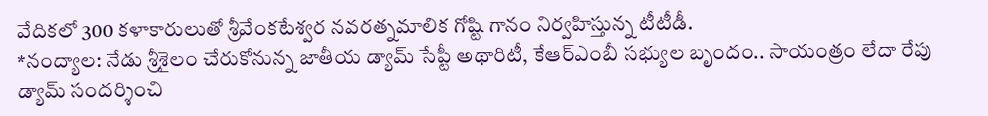వేదికలో 300 కళాకారులుతో శ్రీవేంకటేశ్వర నవరత్నమాలిక గోష్టి గానం నిర్వహిస్తున్న టీటీడీ.
*నంద్యాల: నేడు శ్రీశైలం చేరుకోనున్న జాతీయ డ్యామ్ సేప్టీ అథారిటీ, కేఆర్ఎంబీ సభ్యుల బృందం.. సాయంత్రం లేదా రేపు డ్యామ్ సందర్శించి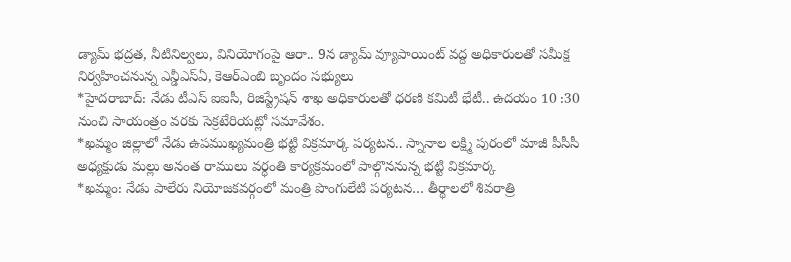డ్యామ్ భద్రత, నీటినిల్వలు, వినియోగంపై ఆరా.. 9న డ్యామ్ వ్యూపాయింట్ వద్ద అధికారులతో సమీక్ష నిర్వహించనున్న ఎన్డీఎస్ఏ, కెఆర్ఎంబి బృందం సభ్యులు
*హైదరాబాద్: నేడు టీఎస్ ఐఐసీ, రిజిస్ట్రేషన్ శాఖ అధికారులతో ధరణి కమిటీ భేటీ.. ఉదయం 10 :30 నుంచి సాయంత్రం వరకు సెక్రటేరియట్లో సమావేశం.
*ఖమ్మం జిల్లాలో నేడు ఉపముఖ్యమంత్రి భట్టి విక్రమార్క పర్యటన.. స్నానాల లక్ష్మి పురంలో మాజీ పీసీసీ అధ్యక్షుడు మల్లు అనంత రాములు వర్ధంతి కార్యక్రమంలో పాల్గొననున్న భట్టి విక్రమార్క
*ఖమ్మం: నేడు పాలేరు నియోజకవర్గంలో మంత్రి పొంగులేటి పర్యటన… తీర్థాలలో శివరాత్రి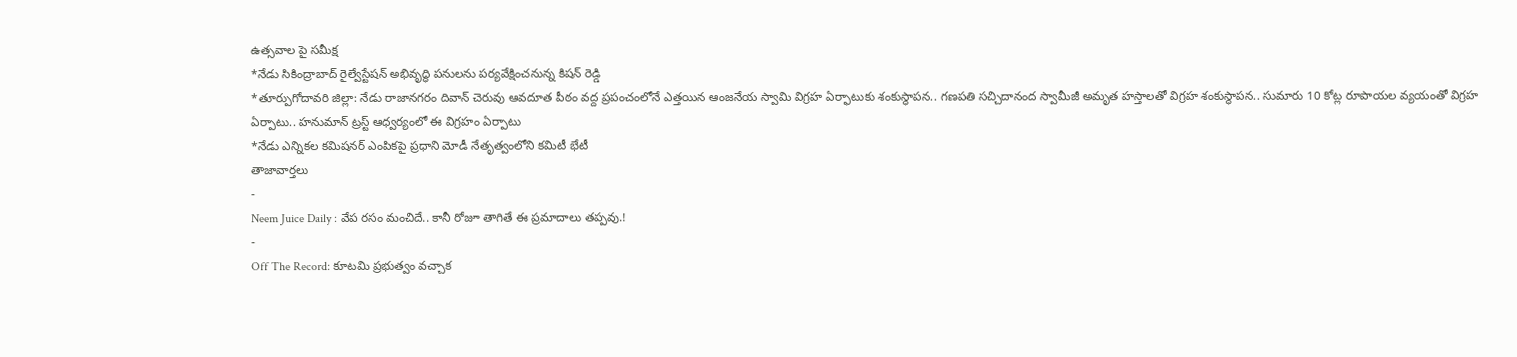ఉత్సవాల పై సమీక్ష
*నేడు సికింద్రాబాద్ రైల్వేస్టేషన్ అభివృద్ధి పనులను పర్యవేక్షించనున్న కిషన్ రెడ్డి
*తూర్పుగోదావరి జిల్లా: నేడు రాజానగరం దివాన్ చెరువు ఆవదూత పీఠం వద్ద ప్రపంచంలోనే ఎత్తయిన ఆంజనేయ స్వామి విగ్రహ ఏర్ఫాటుకు శంకుస్థాపన.. గణపతి సచ్చిదానంద స్వామీజీ అమృత హస్తాలతో విగ్రహ శంకుస్థాపన.. సుమారు 10 కోట్ల రూపాయల వ్యయంతో విగ్రహ ఏర్పాటు.. హనుమాన్ ట్రస్ట్ ఆధ్వర్యంలో ఈ విగ్రహం ఏర్పాటు
*నేడు ఎన్నికల కమిషనర్ ఎంపికపై ప్రధాని మోడీ నేతృత్వంలోని కమిటీ భేటీ
తాజావార్తలు
-
Neem Juice Daily : వేప రసం మంచిదే.. కానీ రోజూ తాగితే ఈ ప్రమాదాలు తప్పవు.!
-
Off The Record: కూటమి ప్రభుత్వం వచ్చాక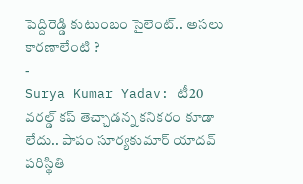పెద్దిరెడ్డి కుటుంబం సైలెంట్.. అసలు కారణాలేంటి ?
-
Surya Kumar Yadav: టీ20 వరల్డ్ కప్ తెచ్చాడన్న కనికరం కూడా లేదు.. పాపం సూర్యకుమార్ యాదవ్ పరిస్థితి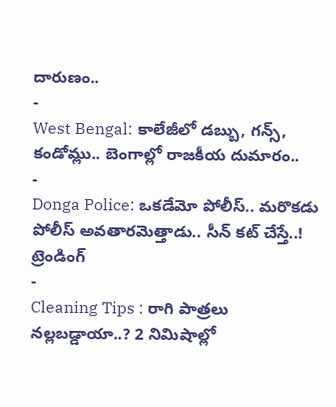దారుణం..
-
West Bengal: కాలేజీలో డబ్బు, గన్స్, కండోమ్లు.. బెంగాల్లో రాజకీయ దుమారం..
-
Donga Police: ఒకడేమో పోలీస్.. మరొకడు పోలీస్ అవతారమెత్తాడు.. సీన్ కట్ చేస్తే..!
ట్రెండింగ్
-
Cleaning Tips : రాగి పాత్రలు నల్లబడ్డాయా..? 2 నిమిషాల్లో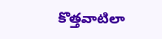కొత్తవాటిలా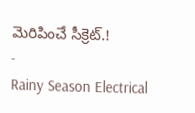మెరిపించే సీక్రెట్.!
-
Rainy Season Electrical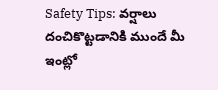Safety Tips: వర్షాలు దంచికొట్టడానికి ముందే మీ ఇంట్లో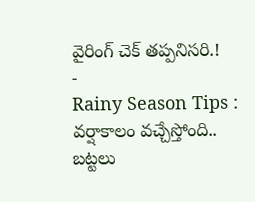వైరింగ్ చెక్ తప్పనిసరి.!
-
Rainy Season Tips : వర్షాకాలం వచ్చేస్తోంది.. బట్టలు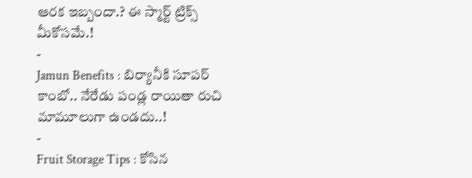ఆరక ఇబ్బందా.? ఈ స్మార్ట్ ట్రిక్స్ మీకోసమే.!
-
Jamun Benefits : బిర్యానీకి సూపర్ కాంబో.. నేరేడు పండ్ల రాయితా రుచి మామూలుగా ఉండదు..!
-
Fruit Storage Tips : కోసిన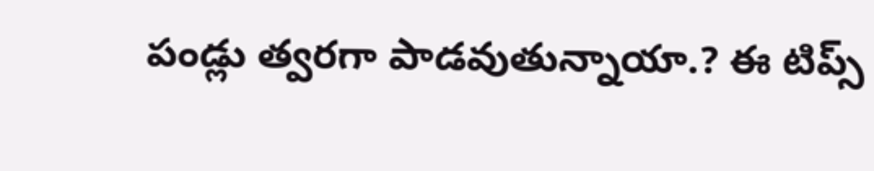పండ్లు త్వరగా పాడవుతున్నాయా.? ఈ టిప్స్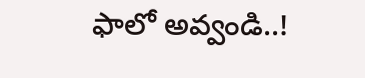ఫాలో అవ్వండి..!